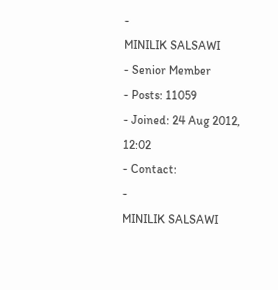-
MINILIK SALSAWI
- Senior Member
- Posts: 11059
- Joined: 24 Aug 2012, 12:02
- Contact:
-
MINILIK SALSAWI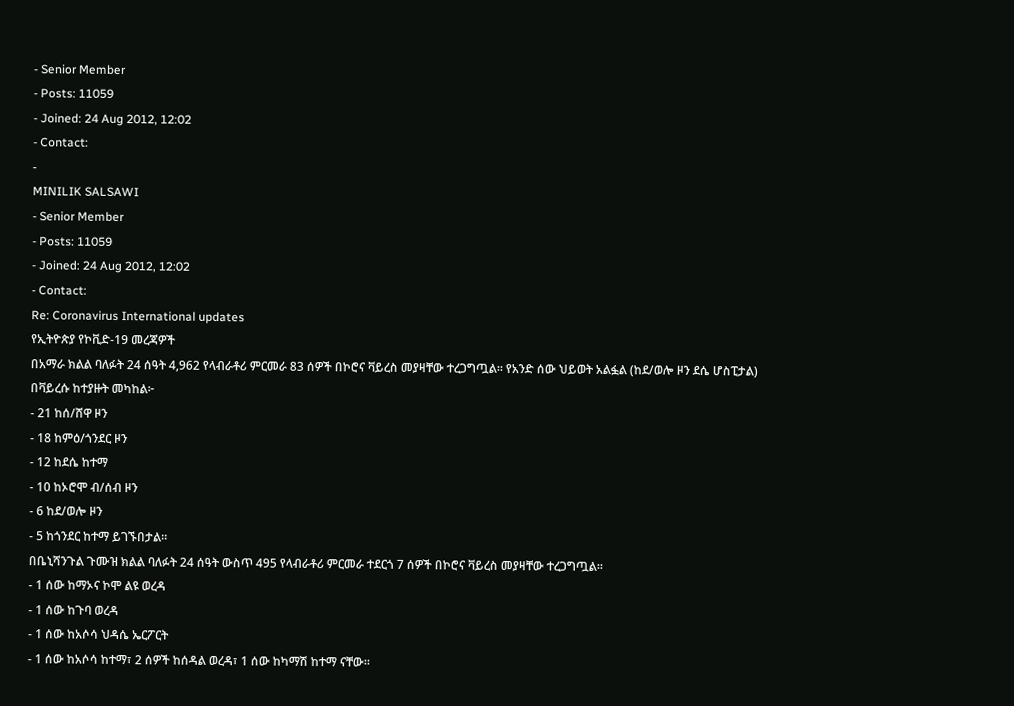- Senior Member
- Posts: 11059
- Joined: 24 Aug 2012, 12:02
- Contact:
-
MINILIK SALSAWI
- Senior Member
- Posts: 11059
- Joined: 24 Aug 2012, 12:02
- Contact:
Re: Coronavirus International updates
የኢትዮጵያ የኮቪድ-19 መረጃዎች
በአማራ ክልል ባለፉት 24 ሰዓት 4,962 የላብራቶሪ ምርመራ 83 ሰዎች በኮሮና ቫይረስ መያዛቸው ተረጋግጧል። የአንድ ሰው ህይወት አልፏል (ከደ/ወሎ ዞን ደሴ ሆስፒታል)
በቫይረሱ ከተያዙት መካከል፦
- 21 ከሰ/ሸዋ ዞን
- 18 ከምዕ/ጎንደር ዞን
- 12 ከደሴ ከተማ
- 10 ከኦሮሞ ብ/ሰብ ዞን
- 6 ከደ/ወሎ ዞን
- 5 ከጎንደር ከተማ ይገኙበታል።
በቤኒሻንጉል ጉሙዝ ክልል ባለፉት 24 ሰዓት ውስጥ 495 የላብራቶሪ ምርመራ ተደርጎ 7 ሰዎች በኮሮና ቫይረስ መያዛቸው ተረጋግጧል።
- 1 ሰው ከማኦና ኮሞ ልዩ ወረዳ
- 1 ሰው ከጉባ ወረዳ
- 1 ሰው ከአሶሳ ህዳሴ ኤርፖርት
- 1 ሰው ከአሶሳ ከተማ፣ 2 ሰዎች ከሰዳል ወረዳ፣ 1 ሰው ከካማሽ ከተማ ናቸው።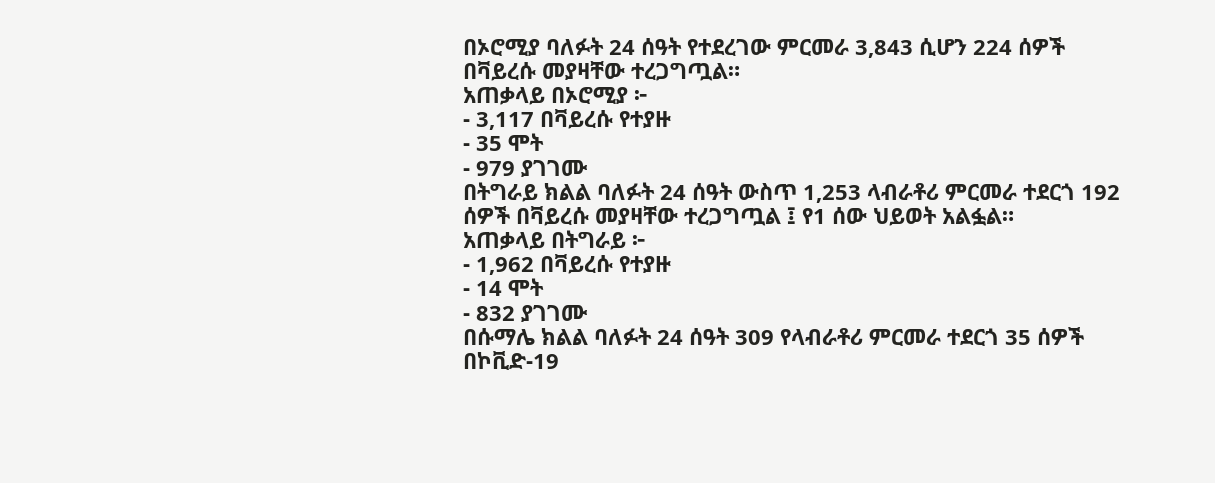በኦሮሚያ ባለፉት 24 ሰዓት የተደረገው ምርመራ 3,843 ሲሆን 224 ሰዎች በቫይረሱ መያዛቸው ተረጋግጧል።
አጠቃላይ በኦሮሚያ ፦
- 3,117 በቫይረሱ የተያዙ
- 35 ሞት
- 979 ያገገሙ
በትግራይ ክልል ባለፉት 24 ሰዓት ውስጥ 1,253 ላብራቶሪ ምርመራ ተደርጎ 192 ሰዎች በቫይረሱ መያዛቸው ተረጋግጧል ፤ የ1 ሰው ህይወት አልፏል።
አጠቃላይ በትግራይ ፦
- 1,962 በቫይረሱ የተያዙ
- 14 ሞት
- 832 ያገገሙ
በሱማሌ ክልል ባለፉት 24 ሰዓት 309 የላብራቶሪ ምርመራ ተደርጎ 35 ሰዎች በኮቪድ-19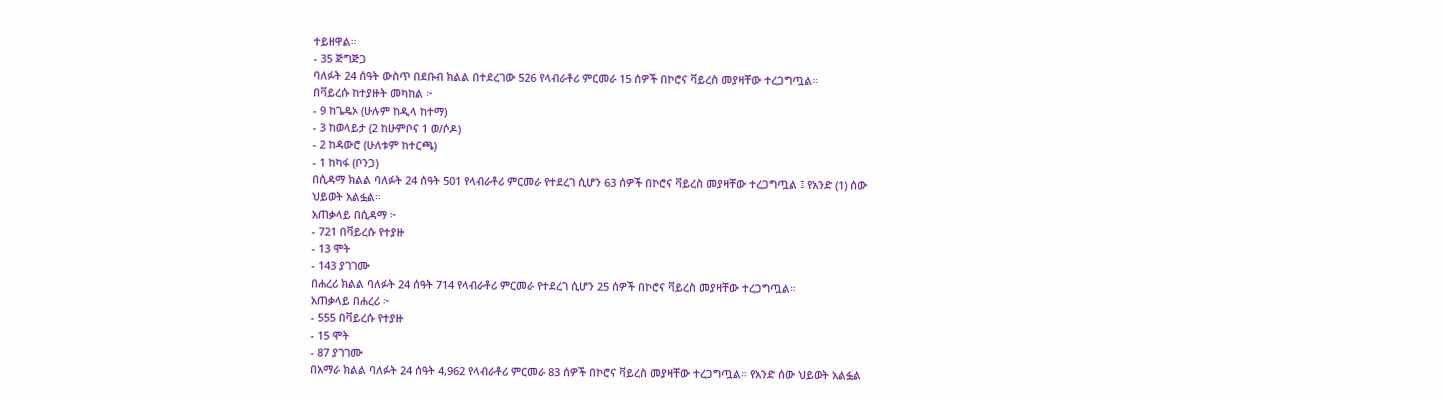ተይዘዋል።
- 35 ጅግጅጋ
ባለፉት 24 ሰዓት ውስጥ በደቡብ ክልል በተደረገው 526 የላብራቶሪ ምርመራ 15 ሰዎች በኮሮና ቫይረስ መያዛቸው ተረጋግጧል።
በቫይረሱ ከተያዙት መካከል ፦
- 9 ከጌዴኦ (ሁሉም ከዲላ ከተማ)
- 3 ከወላይታ (2 ከሁምቦና 1 ወ/ሶዶ)
- 2 ከዳውሮ (ሁለቱም ከተርጫ)
- 1 ከካፋ (ቦንጋ)
በሲዳማ ክልል ባለፉት 24 ሰዓት 501 የላብራቶሪ ምርመራ የተደረገ ሲሆን 63 ሰዎች በኮሮና ቫይረስ መያዛቸው ተረጋግጧል ፤ የአንድ (1) ሰው ህይወት አልፏል።
አጠቃላይ በሲዳማ ፦
- 721 በቫይረሱ የተያዙ
- 13 ሞት
- 143 ያገገሙ
በሐረሪ ክልል ባለፉት 24 ሰዓት 714 የላብራቶሪ ምርመራ የተደረገ ሲሆን 25 ሰዎች በኮሮና ቫይረስ መያዛቸው ተረጋግጧል።
አጠቃላይ በሐረሪ ፦
- 555 በቫይረሱ የተያዙ
- 15 ሞት
- 87 ያገገሙ
በአማራ ክልል ባለፉት 24 ሰዓት 4,962 የላብራቶሪ ምርመራ 83 ሰዎች በኮሮና ቫይረስ መያዛቸው ተረጋግጧል። የአንድ ሰው ህይወት አልፏል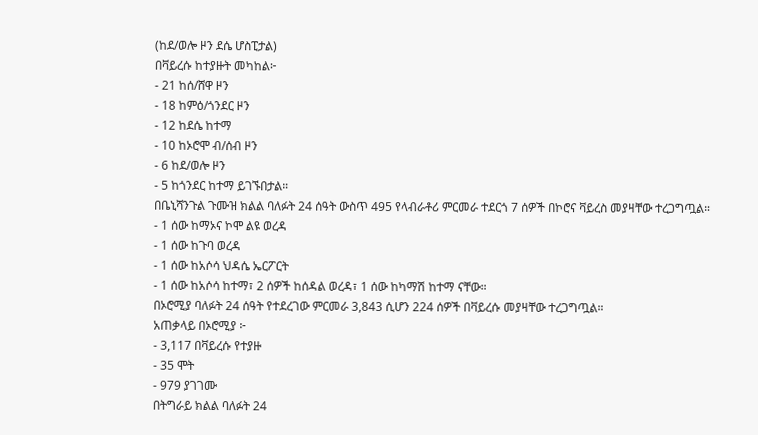(ከደ/ወሎ ዞን ደሴ ሆስፒታል)
በቫይረሱ ከተያዙት መካከል፦
- 21 ከሰ/ሸዋ ዞን
- 18 ከምዕ/ጎንደር ዞን
- 12 ከደሴ ከተማ
- 10 ከኦሮሞ ብ/ሰብ ዞን
- 6 ከደ/ወሎ ዞን
- 5 ከጎንደር ከተማ ይገኙበታል።
በቤኒሻንጉል ጉሙዝ ክልል ባለፉት 24 ሰዓት ውስጥ 495 የላብራቶሪ ምርመራ ተደርጎ 7 ሰዎች በኮሮና ቫይረስ መያዛቸው ተረጋግጧል።
- 1 ሰው ከማኦና ኮሞ ልዩ ወረዳ
- 1 ሰው ከጉባ ወረዳ
- 1 ሰው ከአሶሳ ህዳሴ ኤርፖርት
- 1 ሰው ከአሶሳ ከተማ፣ 2 ሰዎች ከሰዳል ወረዳ፣ 1 ሰው ከካማሽ ከተማ ናቸው።
በኦሮሚያ ባለፉት 24 ሰዓት የተደረገው ምርመራ 3,843 ሲሆን 224 ሰዎች በቫይረሱ መያዛቸው ተረጋግጧል።
አጠቃላይ በኦሮሚያ ፦
- 3,117 በቫይረሱ የተያዙ
- 35 ሞት
- 979 ያገገሙ
በትግራይ ክልል ባለፉት 24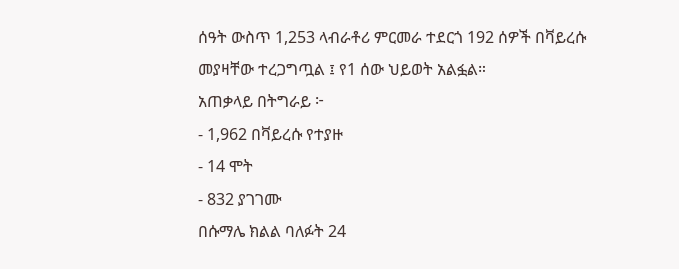ሰዓት ውስጥ 1,253 ላብራቶሪ ምርመራ ተደርጎ 192 ሰዎች በቫይረሱ መያዛቸው ተረጋግጧል ፤ የ1 ሰው ህይወት አልፏል።
አጠቃላይ በትግራይ ፦
- 1,962 በቫይረሱ የተያዙ
- 14 ሞት
- 832 ያገገሙ
በሱማሌ ክልል ባለፉት 24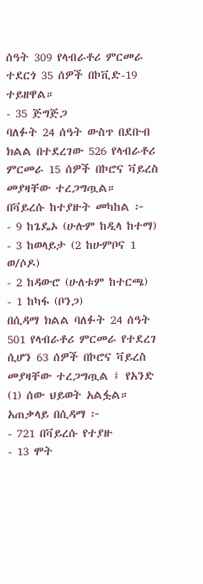ሰዓት 309 የላብራቶሪ ምርመራ ተደርጎ 35 ሰዎች በኮቪድ-19 ተይዘዋል።
- 35 ጅግጅጋ
ባለፉት 24 ሰዓት ውስጥ በደቡብ ክልል በተደረገው 526 የላብራቶሪ ምርመራ 15 ሰዎች በኮሮና ቫይረስ መያዛቸው ተረጋግጧል።
በቫይረሱ ከተያዙት መካከል ፦
- 9 ከጌዴኦ (ሁሉም ከዲላ ከተማ)
- 3 ከወላይታ (2 ከሁምቦና 1 ወ/ሶዶ)
- 2 ከዳውሮ (ሁለቱም ከተርጫ)
- 1 ከካፋ (ቦንጋ)
በሲዳማ ክልል ባለፉት 24 ሰዓት 501 የላብራቶሪ ምርመራ የተደረገ ሲሆን 63 ሰዎች በኮሮና ቫይረስ መያዛቸው ተረጋግጧል ፤ የአንድ (1) ሰው ህይወት አልፏል።
አጠቃላይ በሲዳማ ፦
- 721 በቫይረሱ የተያዙ
- 13 ሞት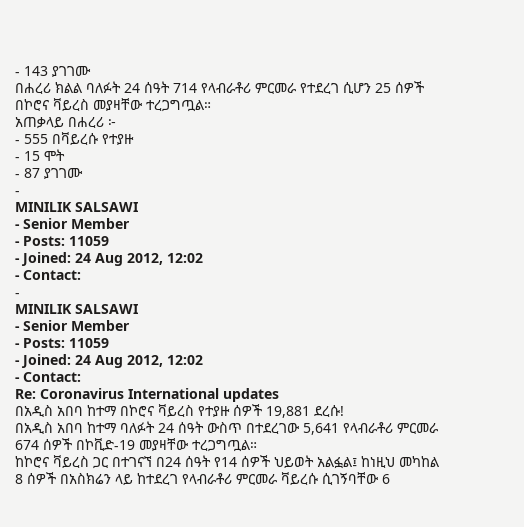- 143 ያገገሙ
በሐረሪ ክልል ባለፉት 24 ሰዓት 714 የላብራቶሪ ምርመራ የተደረገ ሲሆን 25 ሰዎች በኮሮና ቫይረስ መያዛቸው ተረጋግጧል።
አጠቃላይ በሐረሪ ፦
- 555 በቫይረሱ የተያዙ
- 15 ሞት
- 87 ያገገሙ
-
MINILIK SALSAWI
- Senior Member
- Posts: 11059
- Joined: 24 Aug 2012, 12:02
- Contact:
-
MINILIK SALSAWI
- Senior Member
- Posts: 11059
- Joined: 24 Aug 2012, 12:02
- Contact:
Re: Coronavirus International updates
በአዲስ አበባ ከተማ በኮሮና ቫይረስ የተያዙ ሰዎች 19,881 ደረሱ!
በአዲስ አበባ ከተማ ባለፉት 24 ሰዓት ውስጥ በተደረገው 5,641 የላብራቶሪ ምርመራ 674 ሰዎች በኮቪድ-19 መያዛቸው ተረጋግጧል።
ከኮሮና ቫይረስ ጋር በተገናኘ በ24 ሰዓት የ14 ሰዎች ህይወት አልፏል፤ ከነዚህ መካከል 8 ሰዎች በአስክሬን ላይ ከተደረገ የላብራቶሪ ምርመራ ቫይረሱ ሲገኝባቸው 6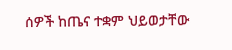ሰዎች ከጤና ተቋም ህይወታቸው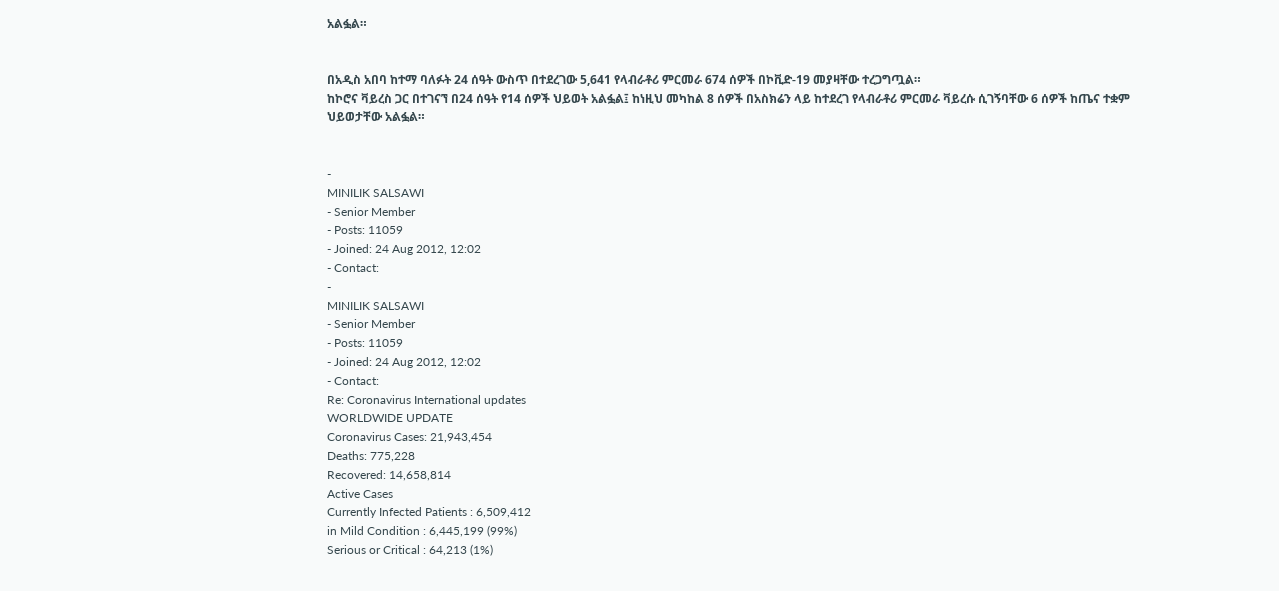አልፏል።


በአዲስ አበባ ከተማ ባለፉት 24 ሰዓት ውስጥ በተደረገው 5,641 የላብራቶሪ ምርመራ 674 ሰዎች በኮቪድ-19 መያዛቸው ተረጋግጧል።
ከኮሮና ቫይረስ ጋር በተገናኘ በ24 ሰዓት የ14 ሰዎች ህይወት አልፏል፤ ከነዚህ መካከል 8 ሰዎች በአስክሬን ላይ ከተደረገ የላብራቶሪ ምርመራ ቫይረሱ ሲገኝባቸው 6 ሰዎች ከጤና ተቋም ህይወታቸው አልፏል።


-
MINILIK SALSAWI
- Senior Member
- Posts: 11059
- Joined: 24 Aug 2012, 12:02
- Contact:
-
MINILIK SALSAWI
- Senior Member
- Posts: 11059
- Joined: 24 Aug 2012, 12:02
- Contact:
Re: Coronavirus International updates
WORLDWIDE UPDATE
Coronavirus Cases: 21,943,454
Deaths: 775,228
Recovered: 14,658,814
Active Cases
Currently Infected Patients : 6,509,412
in Mild Condition : 6,445,199 (99%)
Serious or Critical : 64,213 (1%)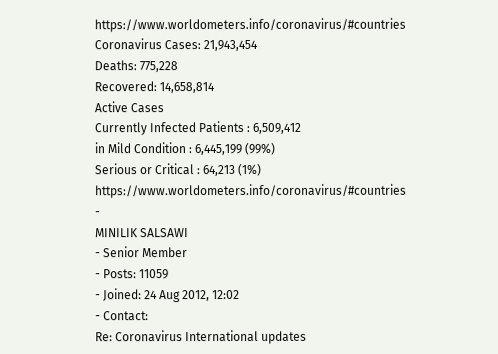https://www.worldometers.info/coronavirus/#countries
Coronavirus Cases: 21,943,454
Deaths: 775,228
Recovered: 14,658,814
Active Cases
Currently Infected Patients : 6,509,412
in Mild Condition : 6,445,199 (99%)
Serious or Critical : 64,213 (1%)
https://www.worldometers.info/coronavirus/#countries
-
MINILIK SALSAWI
- Senior Member
- Posts: 11059
- Joined: 24 Aug 2012, 12:02
- Contact:
Re: Coronavirus International updates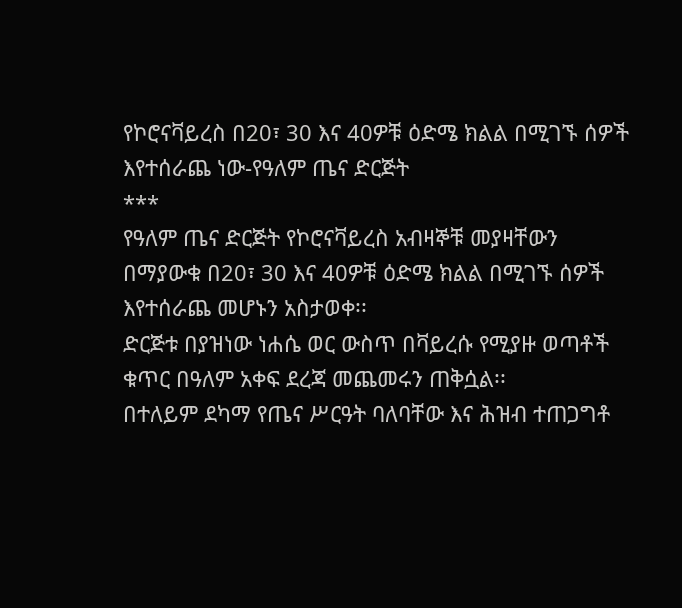የኮሮናቫይረስ በ20፣ 30 እና 40ዎቹ ዕድሜ ክልል በሚገኙ ሰዎች እየተሰራጨ ነው-የዓለም ጤና ድርጅት
***
የዓለም ጤና ድርጅት የኮሮናቫይረስ አብዛኞቹ መያዛቸውን በማያውቁ በ20፣ 30 እና 40ዎቹ ዕድሜ ክልል በሚገኙ ሰዎች እየተሰራጨ መሆኑን አስታወቀ፡፡
ድርጅቱ በያዝነው ነሐሴ ወር ውስጥ በቫይረሱ የሚያዙ ወጣቶች ቁጥር በዓለም አቀፍ ደረጃ መጨመሩን ጠቅሷል፡፡
በተለይም ደካማ የጤና ሥርዓት ባለባቸው እና ሕዝብ ተጠጋግቶ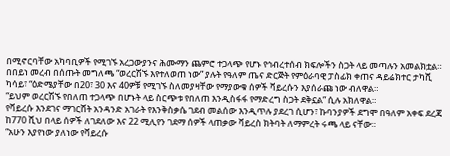በሚኖርባቸው አካባቢዎች የሚገኙ አረጋውያንና ሕሙማን ጨምሮ ተጋላጭ የሆኑ የኅብረተሰብ ክፍሎችን ስጋት ላይ መጣሉን አመልክቷል።
በበይነ መረብ በሰጡት መግለጫ “ወረርሽኙ እየተለወጠ ነው” ያሉት የዓለም ጤና ድርጅት የምዕራባዊ ፓስፊክ ቀጠና ዳይሬክተር ታካሺ ካሳይ፣ “ዕድሜያቸው በ20፣ 30 እና 40ዎቹ የሚገኙ ስለመያዛቸው የማያውቁ ሰዎች ቫይረሱን እያሰራጩ ነው ብለዋል።
“ይህም ወረርሽኙ የበለጠ ተጋላጭ በሆኑት ላይ ስርጭቱ የበለጠ እንዲስፋፋ የማድረግ ስጋት ደቅኗል” ሲሉ አክለዋል።
የቫይረሱ እንደገና ማገርሸት አንዳንድ አገራት የእንቅስቃሴ ገደብ መልሰው እንዲጥሉ ያደረገ ሲሆን፣ ኩባንያዎች ደግሞ በዓለም አቀፍ ደረጃ ከ770 ሺህ በላይ ሰዎች ለገደለው እና 22 ሚሊየን ገደማ ሰዎች ላጠቃው ቫይረስ ክትባት ለማምረት ሩጫ ላይ ናቸው።
“አሁን እያየነው ያለነው የቫይረሱ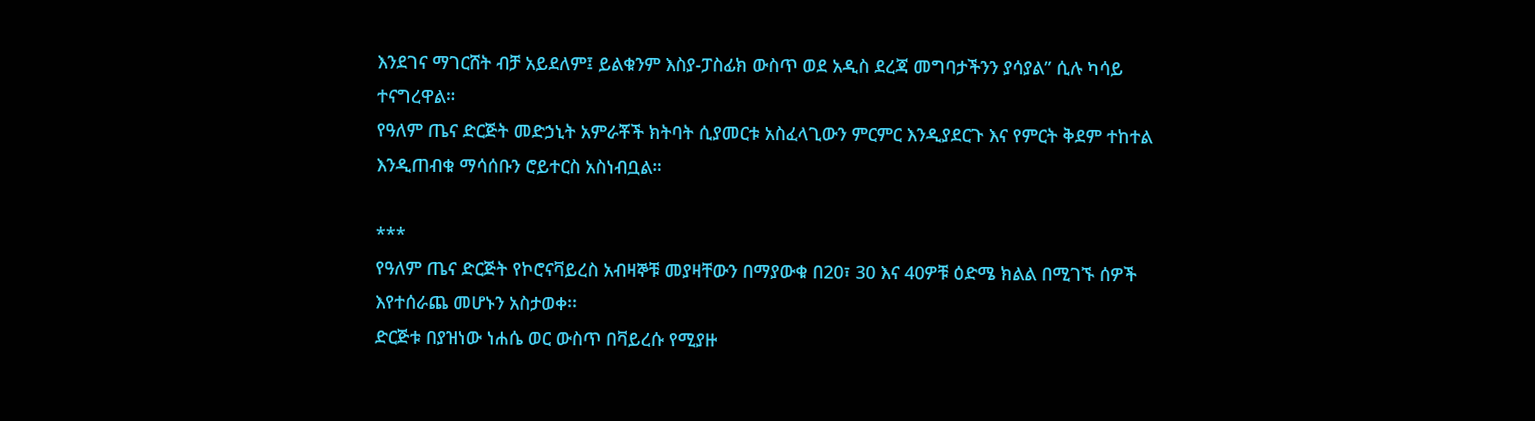እንደገና ማገርሸት ብቻ አይደለም፤ ይልቁንም እስያ-ፓስፊክ ውስጥ ወደ አዲስ ደረጃ መግባታችንን ያሳያል” ሲሉ ካሳይ ተናግረዋል።
የዓለም ጤና ድርጅት መድኃኒት አምራቾች ክትባት ሲያመርቱ አስፈላጊውን ምርምር እንዲያደርጉ እና የምርት ቅደም ተከተል እንዲጠብቁ ማሳሰቡን ሮይተርስ አስነብቧል።

***
የዓለም ጤና ድርጅት የኮሮናቫይረስ አብዛኞቹ መያዛቸውን በማያውቁ በ20፣ 30 እና 40ዎቹ ዕድሜ ክልል በሚገኙ ሰዎች እየተሰራጨ መሆኑን አስታወቀ፡፡
ድርጅቱ በያዝነው ነሐሴ ወር ውስጥ በቫይረሱ የሚያዙ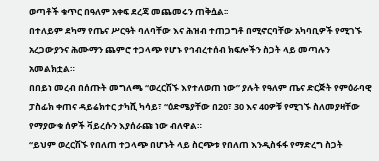ወጣቶች ቁጥር በዓለም አቀፍ ደረጃ መጨመሩን ጠቅሷል፡፡
በተለይም ደካማ የጤና ሥርዓት ባለባቸው እና ሕዝብ ተጠጋግቶ በሚኖርባቸው አካባቢዎች የሚገኙ አረጋውያንና ሕሙማን ጨምሮ ተጋላጭ የሆኑ የኅብረተሰብ ክፍሎችን ስጋት ላይ መጣሉን አመልክቷል።
በበይነ መረብ በሰጡት መግለጫ “ወረርሽኙ እየተለወጠ ነው” ያሉት የዓለም ጤና ድርጅት የምዕራባዊ ፓስፊክ ቀጠና ዳይሬክተር ታካሺ ካሳይ፣ “ዕድሜያቸው በ20፣ 30 እና 40ዎቹ የሚገኙ ስለመያዛቸው የማያውቁ ሰዎች ቫይረሱን እያሰራጩ ነው ብለዋል።
“ይህም ወረርሽኙ የበለጠ ተጋላጭ በሆኑት ላይ ስርጭቱ የበለጠ እንዲስፋፋ የማድረግ ስጋት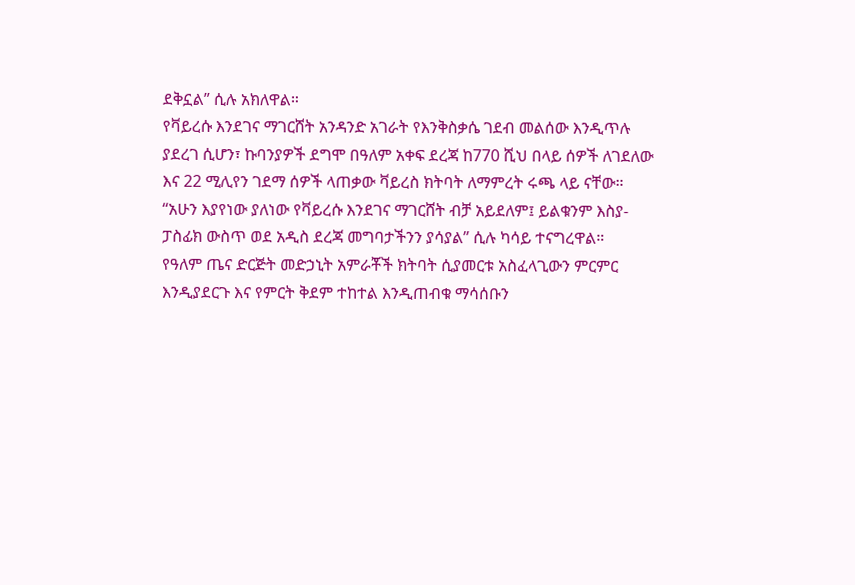ደቅኗል” ሲሉ አክለዋል።
የቫይረሱ እንደገና ማገርሸት አንዳንድ አገራት የእንቅስቃሴ ገደብ መልሰው እንዲጥሉ ያደረገ ሲሆን፣ ኩባንያዎች ደግሞ በዓለም አቀፍ ደረጃ ከ770 ሺህ በላይ ሰዎች ለገደለው እና 22 ሚሊየን ገደማ ሰዎች ላጠቃው ቫይረስ ክትባት ለማምረት ሩጫ ላይ ናቸው።
“አሁን እያየነው ያለነው የቫይረሱ እንደገና ማገርሸት ብቻ አይደለም፤ ይልቁንም እስያ-ፓስፊክ ውስጥ ወደ አዲስ ደረጃ መግባታችንን ያሳያል” ሲሉ ካሳይ ተናግረዋል።
የዓለም ጤና ድርጅት መድኃኒት አምራቾች ክትባት ሲያመርቱ አስፈላጊውን ምርምር እንዲያደርጉ እና የምርት ቅደም ተከተል እንዲጠብቁ ማሳሰቡን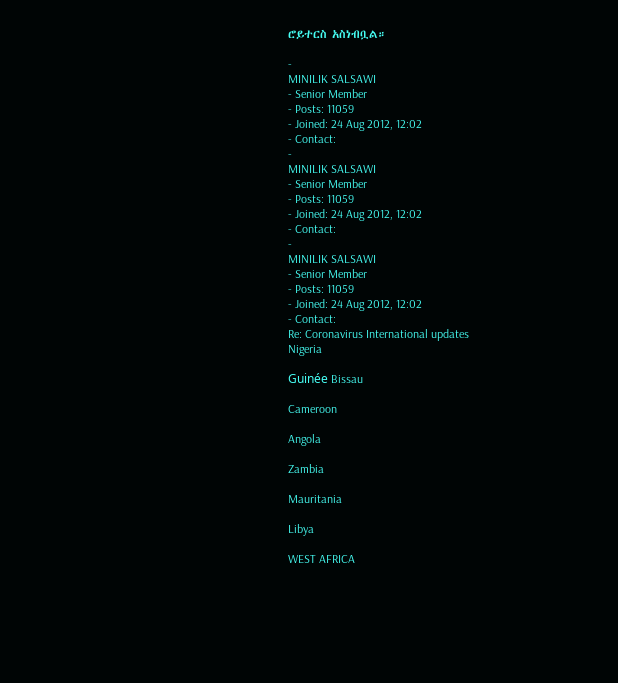ሮይተርስ አስነብቧል።

-
MINILIK SALSAWI
- Senior Member
- Posts: 11059
- Joined: 24 Aug 2012, 12:02
- Contact:
-
MINILIK SALSAWI
- Senior Member
- Posts: 11059
- Joined: 24 Aug 2012, 12:02
- Contact:
-
MINILIK SALSAWI
- Senior Member
- Posts: 11059
- Joined: 24 Aug 2012, 12:02
- Contact:
Re: Coronavirus International updates
Nigeria

Guinée Bissau

Cameroon

Angola

Zambia

Mauritania

Libya

WEST AFRICA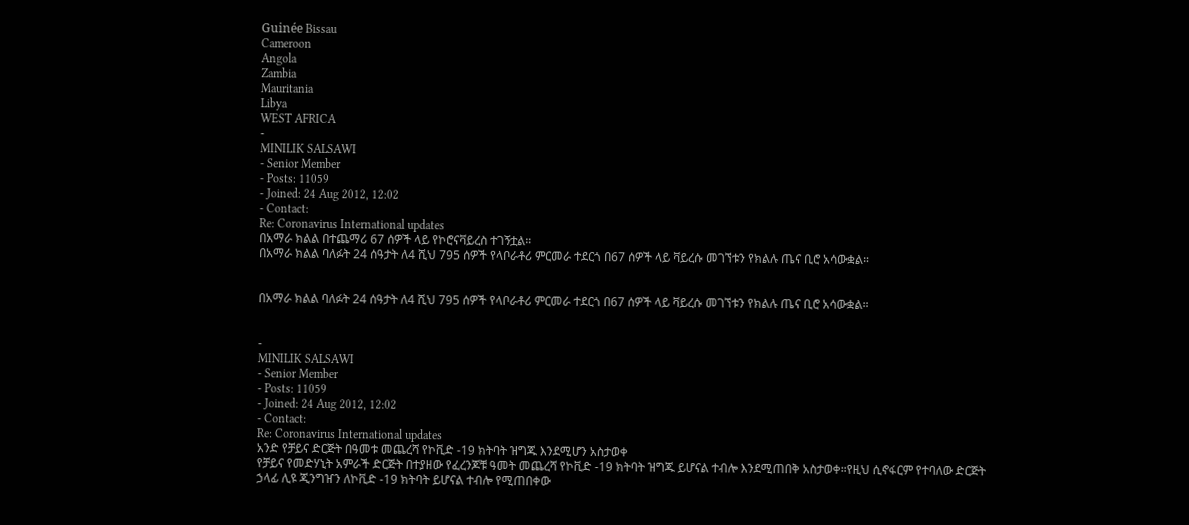Guinée Bissau
Cameroon
Angola
Zambia
Mauritania
Libya
WEST AFRICA
-
MINILIK SALSAWI
- Senior Member
- Posts: 11059
- Joined: 24 Aug 2012, 12:02
- Contact:
Re: Coronavirus International updates
በአማራ ክልል በተጨማሪ 67 ሰዎች ላይ የኮሮናቫይረስ ተገኝቷል።
በአማራ ክልል ባለፉት 24 ሰዓታት ለ4 ሺህ 795 ሰዎች የላቦራቶሪ ምርመራ ተደርጎ በ67 ሰዎች ላይ ቫይረሱ መገኘቱን የክልሉ ጤና ቢሮ አሳውቋል።


በአማራ ክልል ባለፉት 24 ሰዓታት ለ4 ሺህ 795 ሰዎች የላቦራቶሪ ምርመራ ተደርጎ በ67 ሰዎች ላይ ቫይረሱ መገኘቱን የክልሉ ጤና ቢሮ አሳውቋል።


-
MINILIK SALSAWI
- Senior Member
- Posts: 11059
- Joined: 24 Aug 2012, 12:02
- Contact:
Re: Coronavirus International updates
አንድ የቻይና ድርጅት በዓመቱ መጨረሻ የኮቪድ -19 ክትባት ዝግጁ እንደሚሆን አስታወቀ
የቻይና የመድሃኒት አምራች ድርጅት በተያዘው የፈረንጆቹ ዓመት መጨረሻ የኮቪድ -19 ክትባት ዝግጁ ይሆናል ተብሎ እንደሚጠበቅ አስታወቀ።የዚህ ሲኖፋርም የተባለው ድርጅት ኃላፊ ሊዩ ጂንግዠን ለኮቪድ -19 ክትባት ይሆናል ተብሎ የሚጠበቀው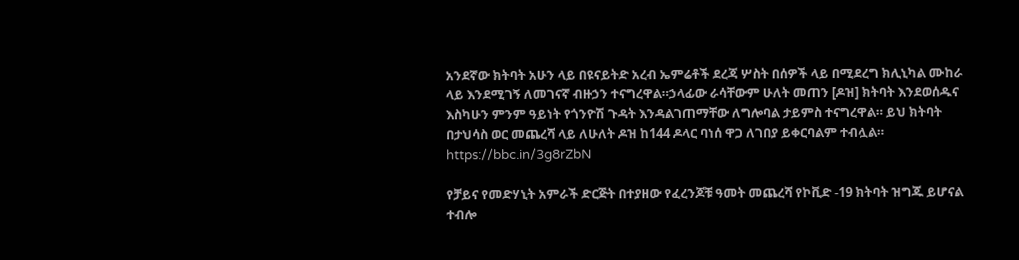አንደኛው ክትባት አሁን ላይ በዩናይትድ አረብ ኤምሬቶች ደረጃ ሦስት በሰዎች ላይ በሚደረግ ክሊኒካል ሙከራ ላይ እንደሚገኝ ለመገናኛ ብዙኃን ተናግረዋል።ኃላፊው ራሳቸውም ሁለት መጠን [ዶዝ] ክትባት እንደወሰዱና እስካሁን ምንም ዓይነት የጎንዮሽ ጉዳት እንዳልገጠማቸው ለግሎባል ታይምስ ተናግረዋል። ይህ ክትባት በታህሳስ ወር መጨረሻ ላይ ለሁለት ዶዝ ከ144 ዶላር ባነሰ ዋጋ ለገበያ ይቀርባልም ተብሏል።
https://bbc.in/3g8rZbN

የቻይና የመድሃኒት አምራች ድርጅት በተያዘው የፈረንጆቹ ዓመት መጨረሻ የኮቪድ -19 ክትባት ዝግጁ ይሆናል ተብሎ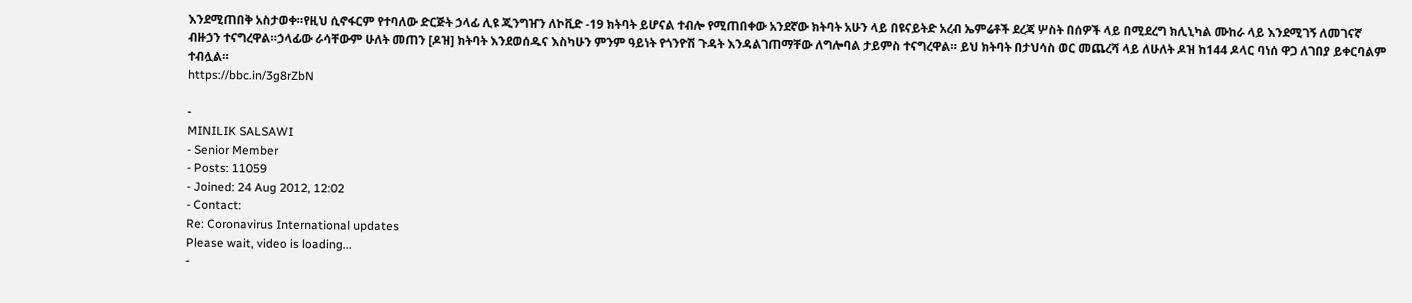እንደሚጠበቅ አስታወቀ።የዚህ ሲኖፋርም የተባለው ድርጅት ኃላፊ ሊዩ ጂንግዠን ለኮቪድ -19 ክትባት ይሆናል ተብሎ የሚጠበቀው አንደኛው ክትባት አሁን ላይ በዩናይትድ አረብ ኤምሬቶች ደረጃ ሦስት በሰዎች ላይ በሚደረግ ክሊኒካል ሙከራ ላይ እንደሚገኝ ለመገናኛ ብዙኃን ተናግረዋል።ኃላፊው ራሳቸውም ሁለት መጠን [ዶዝ] ክትባት እንደወሰዱና እስካሁን ምንም ዓይነት የጎንዮሽ ጉዳት እንዳልገጠማቸው ለግሎባል ታይምስ ተናግረዋል። ይህ ክትባት በታህሳስ ወር መጨረሻ ላይ ለሁለት ዶዝ ከ144 ዶላር ባነሰ ዋጋ ለገበያ ይቀርባልም ተብሏል።
https://bbc.in/3g8rZbN

-
MINILIK SALSAWI
- Senior Member
- Posts: 11059
- Joined: 24 Aug 2012, 12:02
- Contact:
Re: Coronavirus International updates
Please wait, video is loading...
-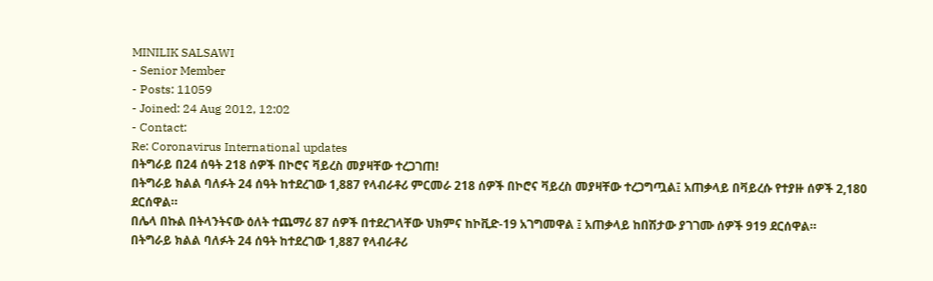MINILIK SALSAWI
- Senior Member
- Posts: 11059
- Joined: 24 Aug 2012, 12:02
- Contact:
Re: Coronavirus International updates
በትግራይ በ24 ሰዓት 218 ሰዎች በኮሮና ቫይረስ መያዛቸው ተረጋገጠ!
በትግራይ ክልል ባለፉት 24 ሰዓት ከተደረገው 1,887 የላብራቶሪ ምርመራ 218 ሰዎች በኮሮና ቫይረስ መያዛቸው ተረጋግጧል፤ አጠቃላይ በቫይረሱ የተያዙ ሰዎች 2,180 ደርሰዋል።
በሌላ በኩል በትላንትናው ዕለት ተጨማሪ 87 ሰዎች በተደረገላቸው ህክምና ከኮቪድ-19 አገግመዋል ፤ አጠቃላይ ከበሽታው ያገገሙ ሰዎች 919 ደርሰዋል።
በትግራይ ክልል ባለፉት 24 ሰዓት ከተደረገው 1,887 የላብራቶሪ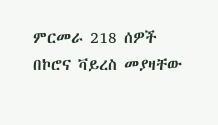ምርመራ 218 ሰዎች በኮሮና ቫይረስ መያዛቸው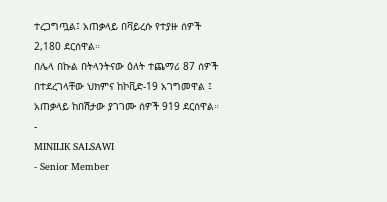ተረጋግጧል፤ አጠቃላይ በቫይረሱ የተያዙ ሰዎች 2,180 ደርሰዋል።
በሌላ በኩል በትላንትናው ዕለት ተጨማሪ 87 ሰዎች በተደረገላቸው ህክምና ከኮቪድ-19 አገግመዋል ፤ አጠቃላይ ከበሽታው ያገገሙ ሰዎች 919 ደርሰዋል።
-
MINILIK SALSAWI
- Senior Member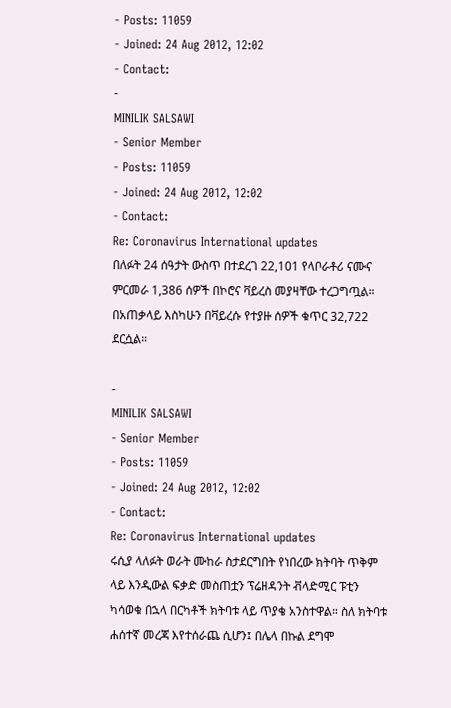- Posts: 11059
- Joined: 24 Aug 2012, 12:02
- Contact:
-
MINILIK SALSAWI
- Senior Member
- Posts: 11059
- Joined: 24 Aug 2012, 12:02
- Contact:
Re: Coronavirus International updates
በለፉት 24 ሰዓታት ውስጥ በተደረገ 22,101 የላቦራቶሪ ናሙና ምርመራ 1,386 ሰዎች በኮሮና ቫይረስ መያዛቸው ተረጋግጧል። በአጠቃላይ እስካሁን በቫይረሱ የተያዙ ሰዎች ቁጥር 32,722 ደርሷል።

-
MINILIK SALSAWI
- Senior Member
- Posts: 11059
- Joined: 24 Aug 2012, 12:02
- Contact:
Re: Coronavirus International updates
ሩሲያ ላለፉት ወራት ሙከራ ስታደርግበት የነበረው ክትባት ጥቅም ላይ እንዲውል ፍቃድ መስጠቷን ፕሬዘዳንት ቭላድሚር ፑቲን ካሳወቁ በኋላ በርካቶች ክትባቱ ላይ ጥያቄ አንስተዋል። ስለ ክትባቱ ሐሰተኛ መረጃ እየተሰራጨ ሲሆን፤ በሌላ በኩል ደግሞ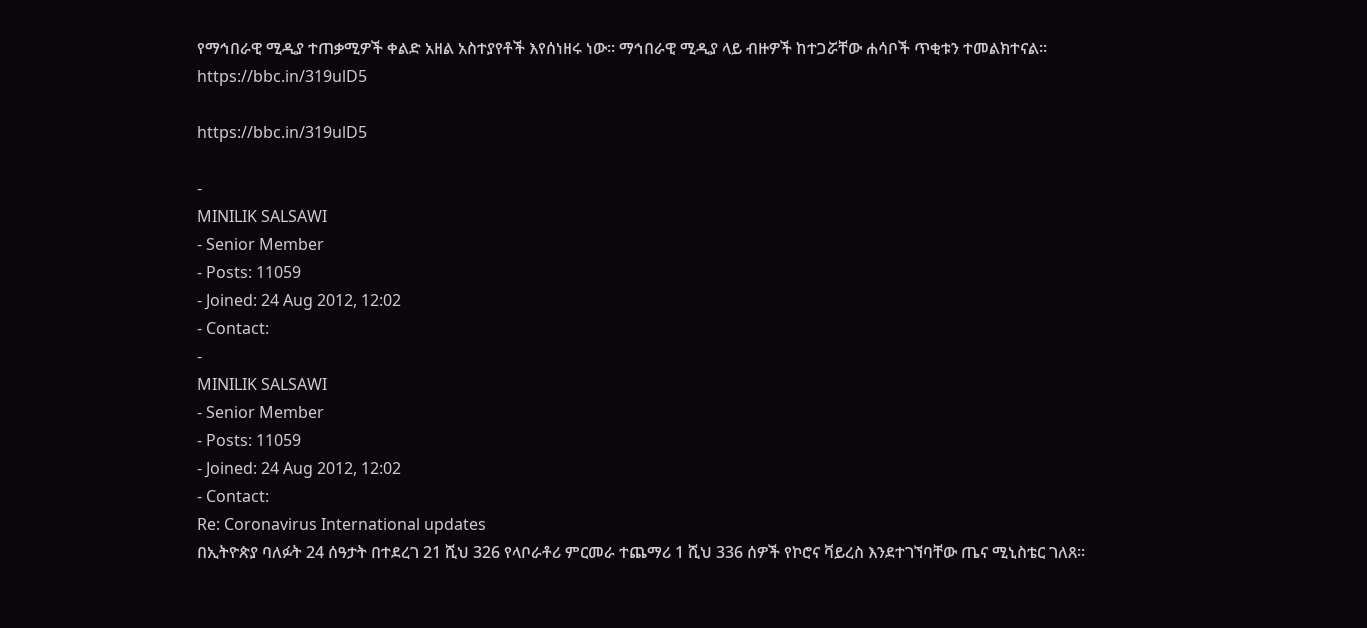የማኅበራዊ ሚዲያ ተጠቃሚዎች ቀልድ አዘል አስተያየቶች እየሰነዘሩ ነው። ማኅበራዊ ሚዲያ ላይ ብዙዎች ከተጋሯቸው ሐሳቦች ጥቂቱን ተመልክተናል።
https://bbc.in/319ulD5

https://bbc.in/319ulD5

-
MINILIK SALSAWI
- Senior Member
- Posts: 11059
- Joined: 24 Aug 2012, 12:02
- Contact:
-
MINILIK SALSAWI
- Senior Member
- Posts: 11059
- Joined: 24 Aug 2012, 12:02
- Contact:
Re: Coronavirus International updates
በኢትዮጵያ ባለፉት 24 ሰዓታት በተደረገ 21 ሺህ 326 የላቦራቶሪ ምርመራ ተጨማሪ 1 ሺህ 336 ሰዎች የኮሮና ቫይረስ እንደተገኘባቸው ጤና ሚኒስቴር ገለጸ።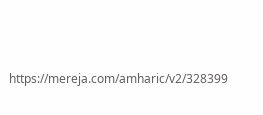https://mereja.com/amharic/v2/328399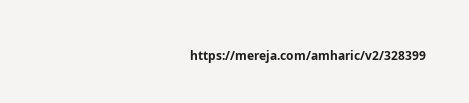https://mereja.com/amharic/v2/328399